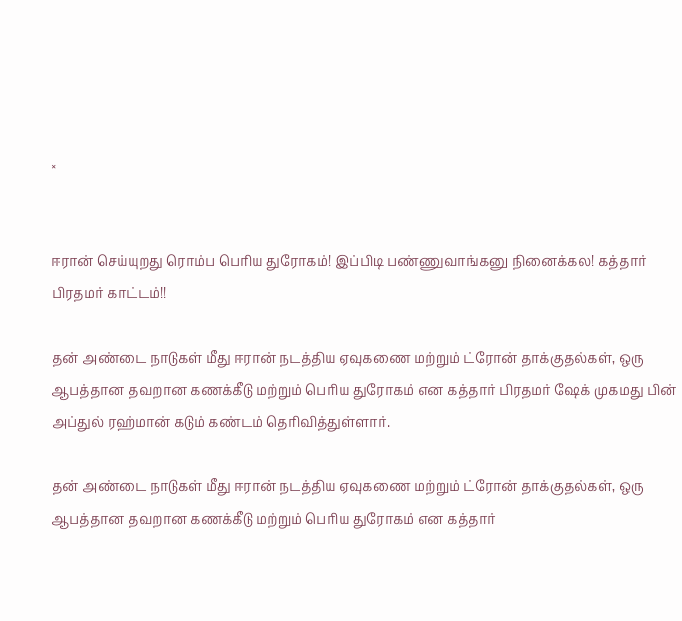×


ஈரான் செய்யுறது ரொம்ப பெரிய துரோகம்! இப்பிடி பண்ணுவாங்கனு நினைக்கல! கத்தார் பிரதமர் காட்டம்!!

தன் அண்டை நாடுகள் மீது ஈரான் நடத்திய ஏவுகணை மற்றும் ட்ரோன் தாக்குதல்கள், ஒரு ஆபத்தான தவறான கணக்கீடு மற்றும் பெரிய துரோகம் என கத்தார் பிரதமர் ஷேக் முகமது பின் அப்துல் ரஹ்மான் கடும் கண்டம் தெரிவித்துள்ளார்.

தன் அண்டை நாடுகள் மீது ஈரான் நடத்திய ஏவுகணை மற்றும் ட்ரோன் தாக்குதல்கள், ஒரு ஆபத்தான தவறான கணக்கீடு மற்றும் பெரிய துரோகம் என கத்தார்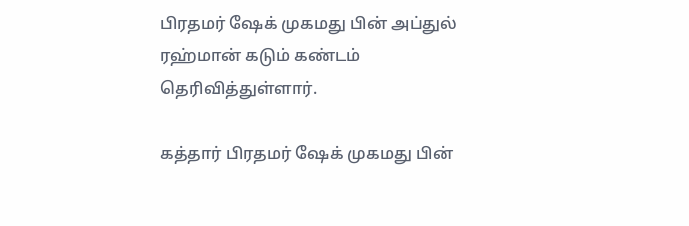பிரதமர் ஷேக் முகமது பின் அப்துல் ரஹ்மான் கடும் கண்டம் தெரிவித்துள்ளார்.

கத்தார் பிரதமர் ஷேக் முகமது பின்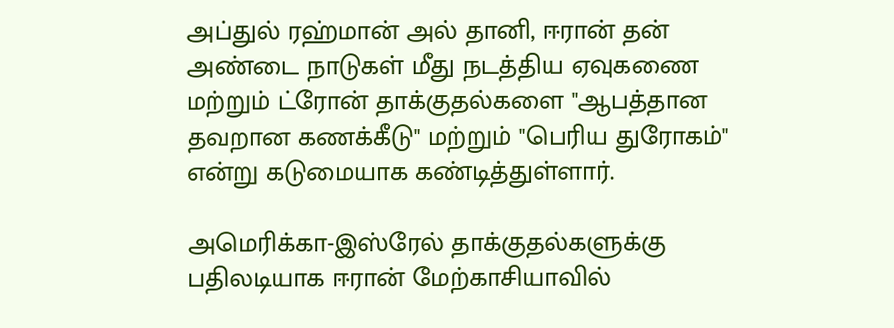அப்துல் ரஹ்மான் அல் தானி, ஈரான் தன் அண்டை நாடுகள் மீது நடத்திய ஏவுகணை மற்றும் ட்ரோன் தாக்குதல்களை "ஆபத்தான தவறான கணக்கீடு" மற்றும் "பெரிய துரோகம்" என்று கடுமையாக கண்டித்துள்ளார்.

அமெரிக்கா-இஸ்ரேல் தாக்குதல்களுக்கு பதிலடியாக ஈரான் மேற்காசியாவில்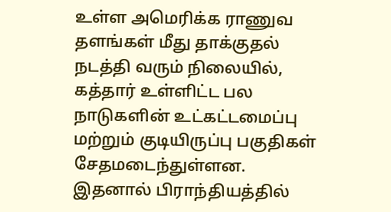உள்ள அமெரிக்க ராணுவ தளங்கள் மீது தாக்குதல் நடத்தி வரும் நிலையில், கத்தார் உள்ளிட்ட பல நாடுகளின் உட்கட்டமைப்பு மற்றும் குடியிருப்பு பகுதிகள் சேதமடைந்துள்ளன. இதனால் பிராந்தியத்தில்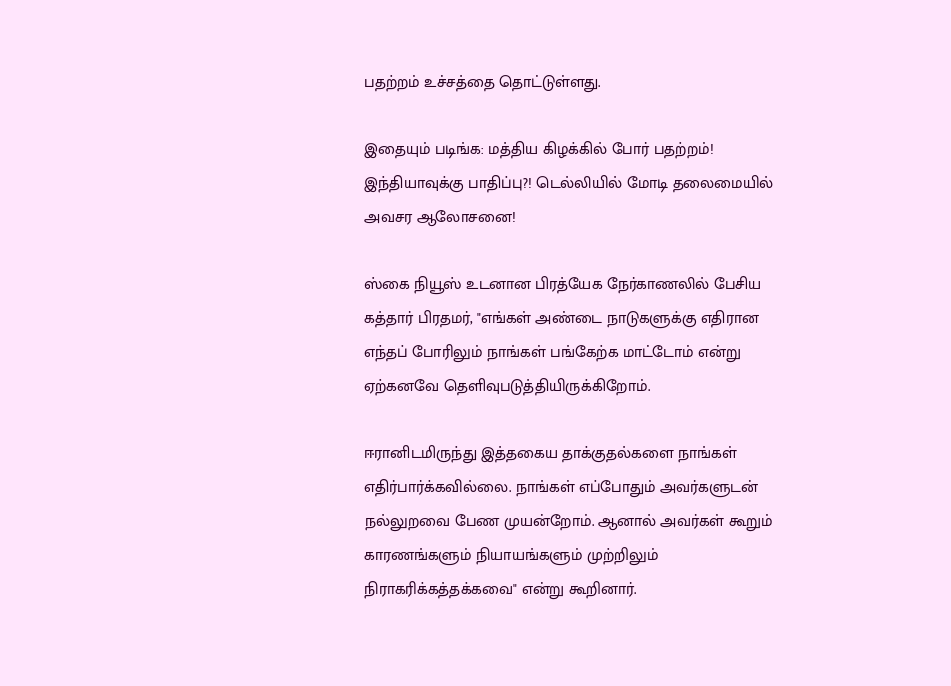பதற்றம் உச்சத்தை தொட்டுள்ளது.

இதையும் படிங்க: மத்திய கிழக்கில் போர் பதற்றம்! இந்தியாவுக்கு பாதிப்பு?! டெல்லியில் மோடி தலைமையில் அவசர ஆலோசனை!

ஸ்கை நியூஸ் உடனான பிரத்யேக நேர்காணலில் பேசிய கத்தார் பிரதமர், "எங்கள் அண்டை நாடுகளுக்கு எதிரான எந்தப் போரிலும் நாங்கள் பங்கேற்க மாட்டோம் என்று ஏற்கனவே தெளிவுபடுத்தியிருக்கிறோம்.

ஈரானிடமிருந்து இத்தகைய தாக்குதல்களை நாங்கள் எதிர்பார்க்கவில்லை. நாங்கள் எப்போதும் அவர்களுடன் நல்லுறவை பேண முயன்றோம். ஆனால் அவர்கள் கூறும் காரணங்களும் நியாயங்களும் முற்றிலும் நிராகரிக்கத்தக்கவை" என்று கூறினார்.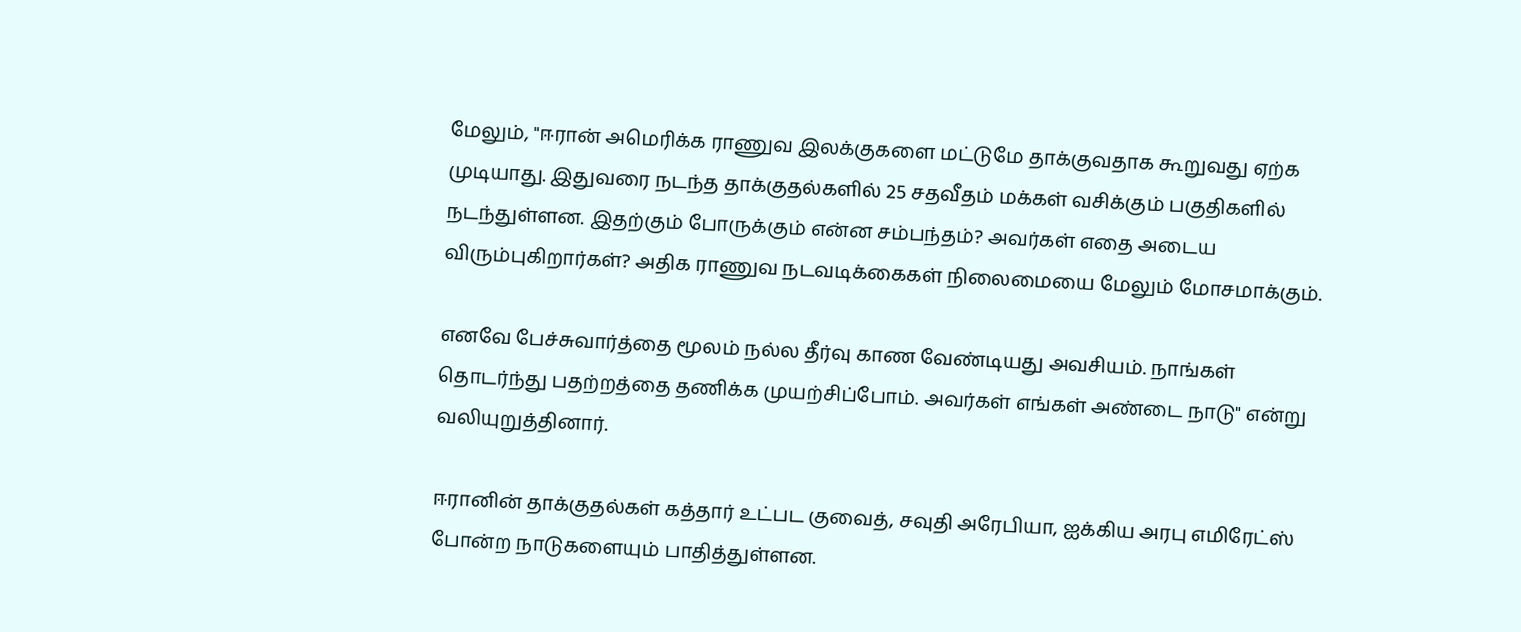மேலும், "ஈரான் அமெரிக்க ராணுவ இலக்குகளை மட்டுமே தாக்குவதாக கூறுவது ஏற்க முடியாது. இதுவரை நடந்த தாக்குதல்களில் 25 சதவீதம் மக்கள் வசிக்கும் பகுதிகளில் நடந்துள்ளன. இதற்கும் போருக்கும் என்ன சம்பந்தம்? அவர்கள் எதை அடைய விரும்புகிறார்கள்? அதிக ராணுவ நடவடிக்கைகள் நிலைமையை மேலும் மோசமாக்கும்.

எனவே பேச்சுவார்த்தை மூலம் நல்ல தீர்வு காண வேண்டியது அவசியம். நாங்கள் தொடர்ந்து பதற்றத்தை தணிக்க முயற்சிப்போம். அவர்கள் எங்கள் அண்டை நாடு" என்று வலியுறுத்தினார்.

ஈரானின் தாக்குதல்கள் கத்தார் உட்பட குவைத், சவுதி அரேபியா, ஐக்கிய அரபு எமிரேட்ஸ் போன்ற நாடுகளையும் பாதித்துள்ளன.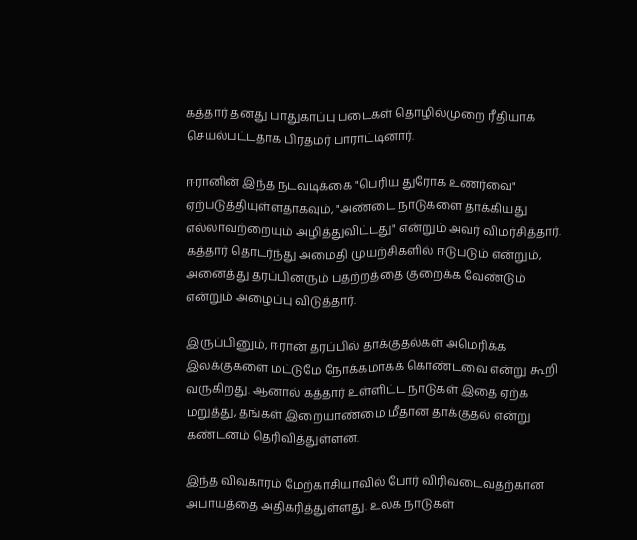கத்தார் தனது பாதுகாப்பு படைகள் தொழில்முறை ரீதியாக செயல்பட்டதாக பிரதமர் பாராட்டினார்.

ஈரானின் இந்த நடவடிக்கை "பெரிய துரோக உணர்வை" ஏற்படுத்தியுள்ளதாகவும், "அண்டை நாடுகளை தாக்கியது எல்லாவற்றையும் அழித்துவிட்டது" என்றும் அவர் விமர்சித்தார். கத்தார் தொடர்ந்து அமைதி முயற்சிகளில் ஈடுபடும் என்றும், அனைத்து தரப்பினரும் பதற்றத்தை குறைக்க வேண்டும் என்றும் அழைப்பு விடுத்தார்.

இருப்பினும், ஈரான் தரப்பில் தாக்குதல்கள் அமெரிக்க இலக்குகளை மட்டுமே நோக்கமாகக் கொண்டவை என்று கூறி வருகிறது. ஆனால் கத்தார் உள்ளிட்ட நாடுகள் இதை ஏற்க மறுத்து, தங்கள் இறையாண்மை மீதான தாக்குதல் என்று கண்டனம் தெரிவித்துள்ளன.

இந்த விவகாரம் மேற்காசியாவில் போர் விரிவடைவதற்கான அபாயத்தை அதிகரித்துள்ளது. உலக நாடுகள்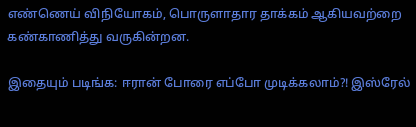எண்ணெய் விநியோகம், பொருளாதார தாக்கம் ஆகியவற்றை கண்காணித்து வருகின்றன.

இதையும் படிங்க: ஈரான் போரை எப்போ முடிக்கலாம்?! இஸ்ரேல்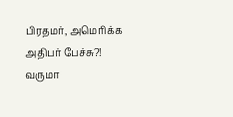பிரதமர், அமெரிக்க அதிபர் பேச்சு?! வருமா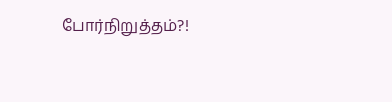போர்நிறுத்தம்?!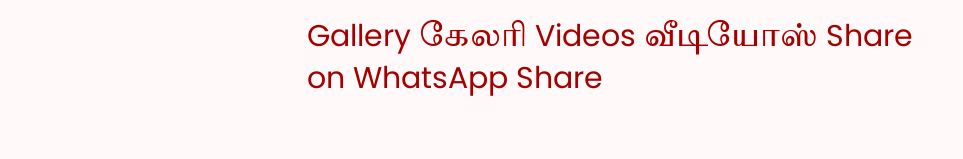Gallery கேலரி Videos வீடியோஸ் Share on WhatsApp Share